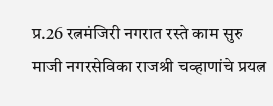प्र.26 रत्नमंजिरी नगरात रस्ते काम सुरु
माजी नगरसेविका राजश्री चव्हाणांचे प्रयत्न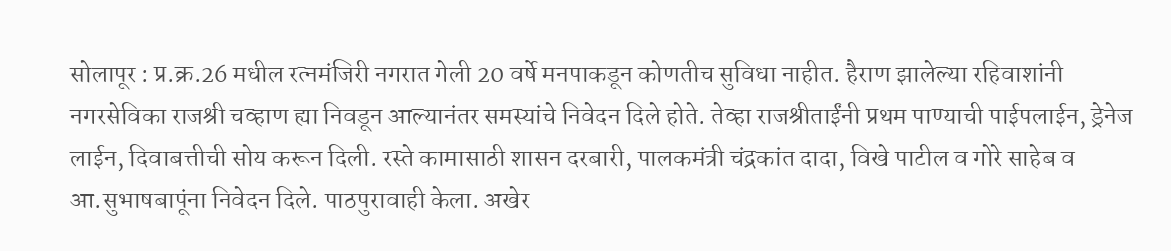सोलापूर : प्र.क्र.26 मधील रत्नमंजिरी नगरात गेली 20 वर्षे मनपाकडून कोणतीच सुविधा नाहीत. हैराण झालेल्या रहिवाशांनी नगरसेविका राजश्री चव्हाण ह्या निवडून आल्यानंतर समस्यांचे निवेदन दिले होते. तेव्हा राजश्रीताईंनी प्रथम पाण्याची पाईपलाईन, ड्रेनेज लाईन, दिवाबत्तीची सोय करून दिली. रस्ते कामासाठी शासन दरबारी, पालकमंत्री चंद्रकांत दादा, विखे पाटील व गोरे साहेब व आ.सुभाषबापूंना निवेदन दिले. पाठपुरावाही केला. अखेर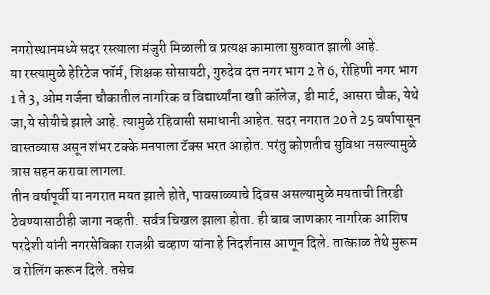नगरोस्थानमध्ये सदर रस्त्याला मंजुरी मिळाली व प्रत्यक्ष कामाला सुरुवात झाली आहे.
या रस्त्यामुळे हेरिटेज फॉर्म, शिक्षक सोसायटी, गुरुदेव दत्त नगर भाग 2 ते 6, रोहिणी नगर भाग 1 ते 3, ओम गर्जना चौकातील नागरिक व विद्यार्थ्यांना खाी कॉलेज, डी मार्ट, आसरा चौक, येथे जा,ये सोयीचे झाले आहे. त्यामुळे रहिवासी समाधानी आहेत. सदर नगरात 20 ते 25 वर्षापासून वास्तव्यास असून शंभर टक्के मनपाला टॅक्स भरत आहोत. परंतु कोणतीच सुविधा नसल्यामुळे त्रास सहन करावा लागला.
तीन वर्षापूर्वी या नगरात मयत झाले होते, पावसाळ्याचे दिवस असल्यामुळे मयताची तिरडी ठेवण्यासाठीही जागा नव्हती. सर्वत्र चिखल झाला होता. ही बाब जाणकार नागरिक आशिष परदेशी यांनी नगरसेविका राजश्री चव्हाण यांना हे निदर्शनास आणून दिले. तात्काळ तेथे मुरूम व रोलिंग करून दिले. तसेच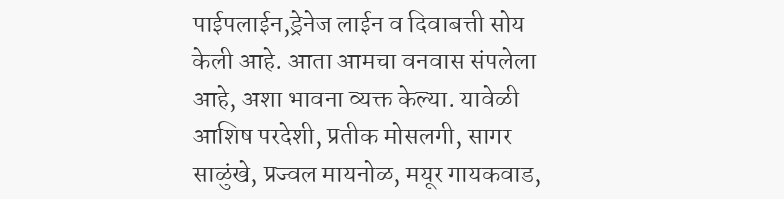पाईपलाईन,ड्रेनेज लाईन व दिवाबत्ती सोय केली आहे. आता आमचा वनवास संपलेला आहे, अशा भावना व्यक्त केल्या. यावेळी आशिष परदेशी, प्रतीक मोसलगी, सागर साळुंखे, प्रज्वल मायनोळ, मयूर गायकवाड,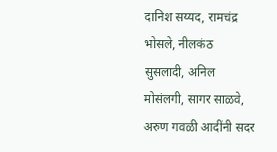दानिश सय्यद, रामचंद्र भोसले, नीलकंठ सुसलादी, अनिल मोसंलगी, सागर साळवे, अरुण गवळी आदींनी सदर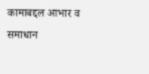कामाबद्दल आभार व समाधान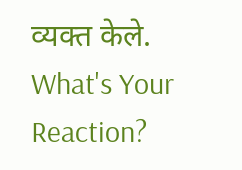व्यक्त केले.
What's Your Reaction?